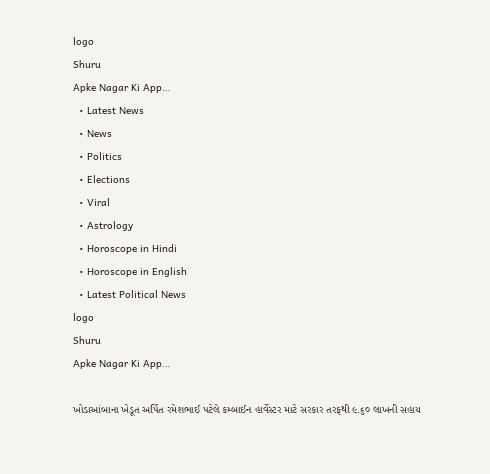logo
Shuru
Apke Nagar Ki App…
  • Latest News
  • News
  • Politics
  • Elections
  • Viral
  • Astrology
  • Horoscope in Hindi
  • Horoscope in English
  • Latest Political News
logo
Shuru
Apke Nagar Ki App…

ખોડાઆંબાના ખેડૂત અર્પિત રમેશભાઈ પટેલે કમ્બાઈન હાર્વેસ્ટર માટે સરકાર તરફથી ૯.૬૦ લાખની સહાય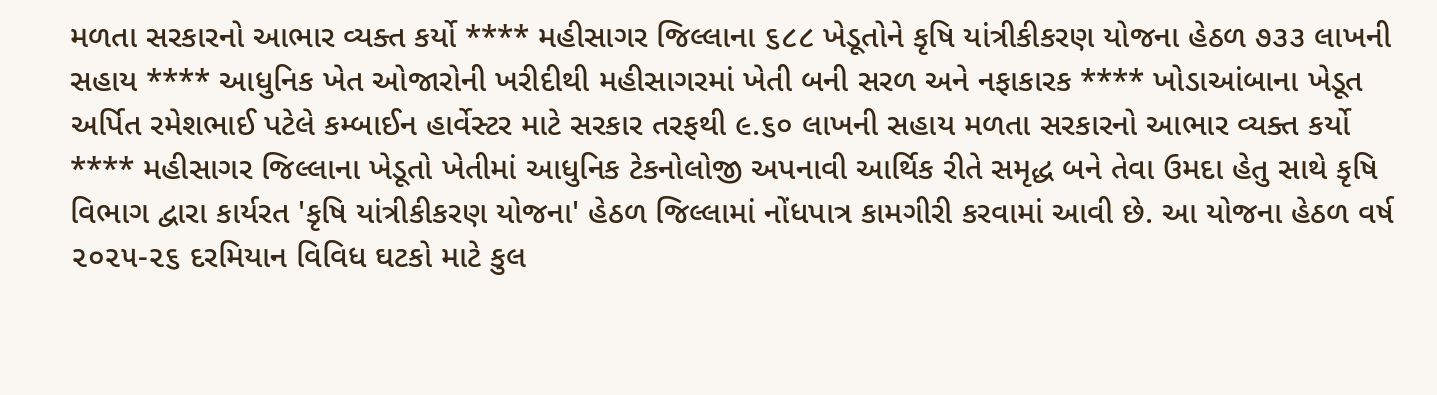મળતા સરકારનો આભાર વ્યક્ત કર્યો **** મહીસાગર જિલ્લાના ૬૮૮ ખેડૂતોને કૃષિ યાંત્રીકીકરણ યોજના હેઠળ ૭૩૩ લાખની સહાય **** આધુનિક ખેત ઓજારોની ખરીદીથી મહીસાગરમાં ખેતી બની સરળ અને નફાકારક **** ખોડાઆંબાના ખેડૂત અર્પિત રમેશભાઈ પટેલે કમ્બાઈન હાર્વેસ્ટર માટે સરકાર તરફથી ૯.૬૦ લાખની સહાય મળતા સરકારનો આભાર વ્યક્ત કર્યો **** મહીસાગર જિલ્લાના ખેડૂતો ખેતીમાં આધુનિક ટેકનોલોજી અપનાવી આર્થિક રીતે સમૃદ્ધ બને તેવા ઉમદા હેતુ સાથે કૃષિ વિભાગ દ્વારા કાર્યરત 'કૃષિ યાંત્રીકીકરણ યોજના' હેઠળ જિલ્લામાં નોંધપાત્ર કામગીરી કરવામાં આવી છે. આ યોજના હેઠળ વર્ષ ૨૦૨૫-૨૬ દરમિયાન વિવિધ ઘટકો માટે કુલ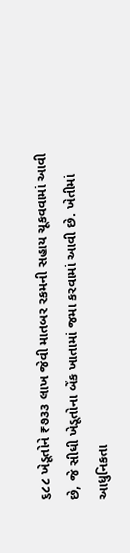૬૮૮ ખેડૂતોને ₹૭૩૩ લાખ જેવી માતબર રકમની સહાય ચૂકવવામાં આવી છે, જે સીધી ખેડૂતોના બેંક ખાતામાં જમા કરવામાં આવી છે. ખેતીમાં આધુનિકતા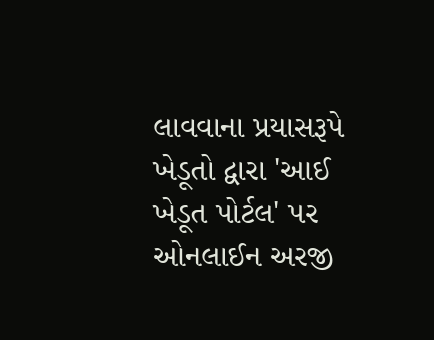લાવવાના પ્રયાસરૂપે ખેડૂતો દ્વારા 'આઈ ખેડૂત પોર્ટલ' પર ઓનલાઈન અરજી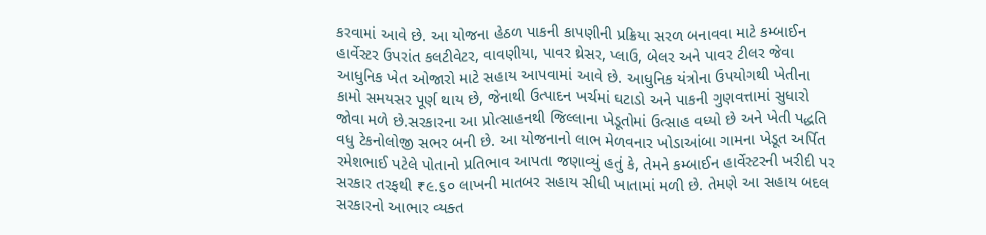કરવામાં આવે છે. આ યોજના હેઠળ પાકની કાપણીની પ્રક્રિયા સરળ બનાવવા માટે કમ્બાઈન હાર્વેસ્ટર ઉપરાંત કલટીવેટર, વાવણીયા, પાવર થ્રેસર, પ્લાઉ, બેલર અને પાવર ટીલર જેવા આધુનિક ખેત ઓજારો માટે સહાય આપવામાં આવે છે. આધુનિક યંત્રોના ઉપયોગથી ખેતીના કામો સમયસર પૂર્ણ થાય છે, જેનાથી ઉત્પાદન ખર્ચમાં ઘટાડો અને પાકની ગુણવત્તામાં સુધારો જોવા મળે છે.સરકારના આ પ્રોત્સાહનથી જિલ્લાના ખેડૂતોમાં ઉત્સાહ વધ્યો છે અને ખેતી પદ્ધતિ વધુ ટેકનોલોજી સભર બની છે. આ યોજનાનો લાભ મેળવનાર ખોડાઆંબા ગામના ખેડૂત અર્પિત રમેશભાઈ પટેલે પોતાનો પ્રતિભાવ આપતા જણાવ્યું હતું કે, તેમને કમ્બાઈન હાર્વેસ્ટરની ખરીદી પર સરકાર તરફથી ₹૯.૬૦ લાખની માતબર સહાય સીધી ખાતામાં મળી છે. તેમણે આ સહાય બદલ સરકારનો આભાર વ્યક્ત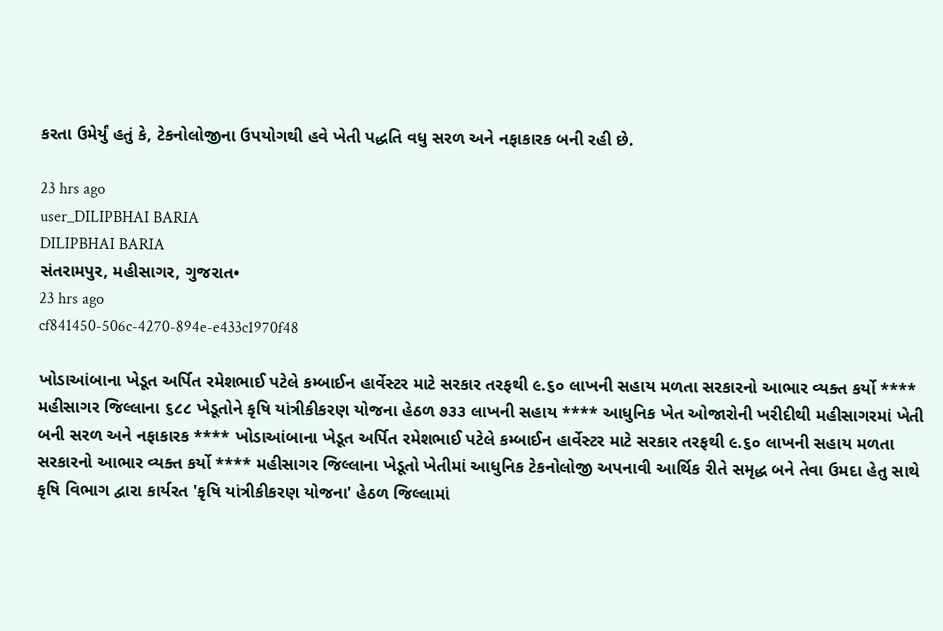કરતા ઉમેર્યું હતું કે, ટેકનોલોજીના ઉપયોગથી હવે ખેતી પદ્ધતિ વધુ સરળ અને નફાકારક બની રહી છે.

23 hrs ago
user_DILIPBHAI BARIA
DILIPBHAI BARIA
સંતરામપુર, મહીસાગર, ગુજરાત•
23 hrs ago
cf841450-506c-4270-894e-e433c1970f48

ખોડાઆંબાના ખેડૂત અર્પિત રમેશભાઈ પટેલે કમ્બાઈન હાર્વેસ્ટર માટે સરકાર તરફથી ૯.૬૦ લાખની સહાય મળતા સરકારનો આભાર વ્યક્ત કર્યો **** મહીસાગર જિલ્લાના ૬૮૮ ખેડૂતોને કૃષિ યાંત્રીકીકરણ યોજના હેઠળ ૭૩૩ લાખની સહાય **** આધુનિક ખેત ઓજારોની ખરીદીથી મહીસાગરમાં ખેતી બની સરળ અને નફાકારક **** ખોડાઆંબાના ખેડૂત અર્પિત રમેશભાઈ પટેલે કમ્બાઈન હાર્વેસ્ટર માટે સરકાર તરફથી ૯.૬૦ લાખની સહાય મળતા સરકારનો આભાર વ્યક્ત કર્યો **** મહીસાગર જિલ્લાના ખેડૂતો ખેતીમાં આધુનિક ટેકનોલોજી અપનાવી આર્થિક રીતે સમૃદ્ધ બને તેવા ઉમદા હેતુ સાથે કૃષિ વિભાગ દ્વારા કાર્યરત 'કૃષિ યાંત્રીકીકરણ યોજના' હેઠળ જિલ્લામાં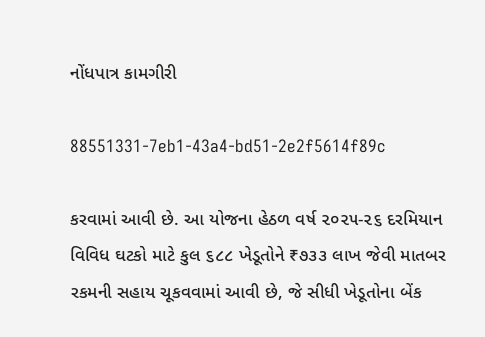નોંધપાત્ર કામગીરી

88551331-7eb1-43a4-bd51-2e2f5614f89c

કરવામાં આવી છે. આ યોજના હેઠળ વર્ષ ૨૦૨૫-૨૬ દરમિયાન વિવિધ ઘટકો માટે કુલ ૬૮૮ ખેડૂતોને ₹૭૩૩ લાખ જેવી માતબર રકમની સહાય ચૂકવવામાં આવી છે, જે સીધી ખેડૂતોના બેંક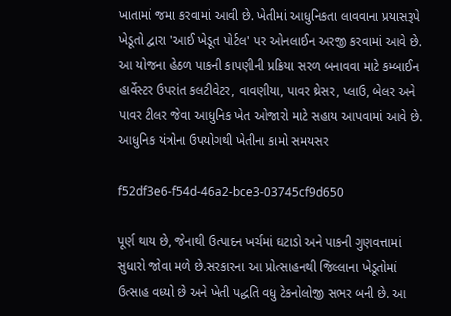ખાતામાં જમા કરવામાં આવી છે. ખેતીમાં આધુનિકતા લાવવાના પ્રયાસરૂપે ખેડૂતો દ્વારા 'આઈ ખેડૂત પોર્ટલ' પર ઓનલાઈન અરજી કરવામાં આવે છે. આ યોજના હેઠળ પાકની કાપણીની પ્રક્રિયા સરળ બનાવવા માટે કમ્બાઈન હાર્વેસ્ટર ઉપરાંત કલટીવેટર, વાવણીયા, પાવર થ્રેસર, પ્લાઉ, બેલર અને પાવર ટીલર જેવા આધુનિક ખેત ઓજારો માટે સહાય આપવામાં આવે છે. આધુનિક યંત્રોના ઉપયોગથી ખેતીના કામો સમયસર

f52df3e6-f54d-46a2-bce3-03745cf9d650

પૂર્ણ થાય છે, જેનાથી ઉત્પાદન ખર્ચમાં ઘટાડો અને પાકની ગુણવત્તામાં સુધારો જોવા મળે છે.સરકારના આ પ્રોત્સાહનથી જિલ્લાના ખેડૂતોમાં ઉત્સાહ વધ્યો છે અને ખેતી પદ્ધતિ વધુ ટેકનોલોજી સભર બની છે. આ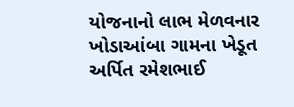યોજનાનો લાભ મેળવનાર ખોડાઆંબા ગામના ખેડૂત અર્પિત રમેશભાઈ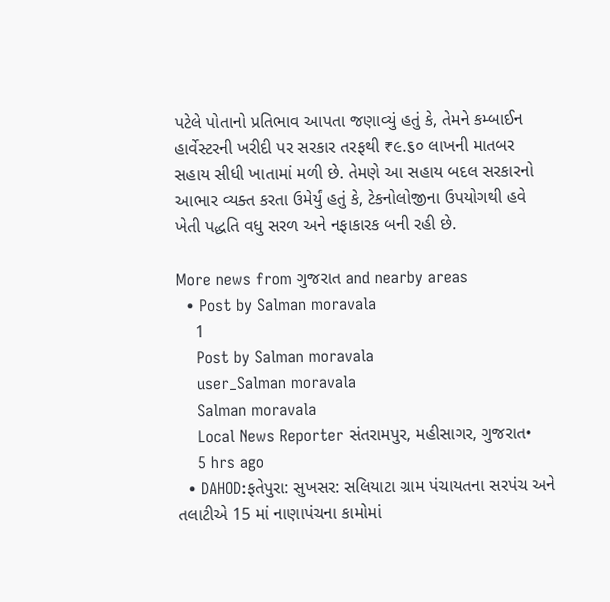પટેલે પોતાનો પ્રતિભાવ આપતા જણાવ્યું હતું કે, તેમને કમ્બાઈન હાર્વેસ્ટરની ખરીદી પર સરકાર તરફથી ₹૯.૬૦ લાખની માતબર સહાય સીધી ખાતામાં મળી છે. તેમણે આ સહાય બદલ સરકારનો આભાર વ્યક્ત કરતા ઉમેર્યું હતું કે, ટેકનોલોજીના ઉપયોગથી હવે ખેતી પદ્ધતિ વધુ સરળ અને નફાકારક બની રહી છે.

More news from ગુજરાત and nearby areas
  • Post by Salman moravala
    1
    Post by Salman moravala
    user_Salman moravala
    Salman moravala
    Local News Reporter સંતરામપુર, મહીસાગર, ગુજરાત•
    5 hrs ago
  • DAHOD:ફતેપુરા: સુખસર: સલિયાટા ગ્રામ પંચાયતના સરપંચ અને તલાટીએ 15 માં નાણાપંચના કામોમાં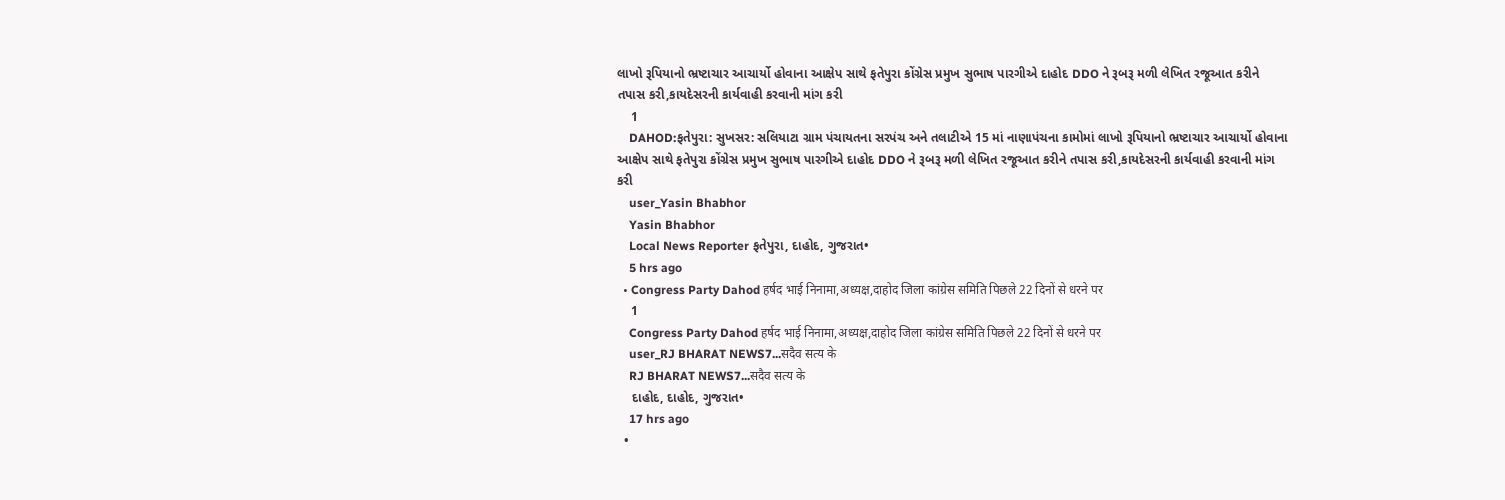લાખો રૂપિયાનો ભ્રષ્ટાચાર આચાર્યો હોવાના આક્ષેપ સાથે ફતેપુરા કોંગ્રેસ પ્રમુખ સુભાષ પારગીએ દાહોદ DDO ને રૂબરૂ મળી લેખિત રજૂઆત કરીને તપાસ કરી,કાયદેસરની કાર્યવાહી કરવાની માંગ કરી
    1
    DAHOD:ફતેપુરા: સુખસર: સલિયાટા ગ્રામ પંચાયતના સરપંચ અને તલાટીએ 15 માં નાણાપંચના કામોમાં લાખો રૂપિયાનો ભ્રષ્ટાચાર આચાર્યો હોવાના આક્ષેપ સાથે ફતેપુરા કોંગ્રેસ પ્રમુખ સુભાષ પારગીએ દાહોદ DDO ને રૂબરૂ મળી લેખિત રજૂઆત કરીને તપાસ કરી,કાયદેસરની કાર્યવાહી કરવાની માંગ કરી
    user_Yasin Bhabhor
    Yasin Bhabhor
    Local News Reporter ફતેપુરા, દાહોદ, ગુજરાત•
    5 hrs ago
  • Congress Party Dahod हर्षद भाई निनामा,अध्यक्ष,दाहोद जिला कांग्रेस समिति पिछले 22 दिनों से धरने पर
    1
    Congress Party Dahod हर्षद भाई निनामा,अध्यक्ष,दाहोद जिला कांग्रेस समिति पिछले 22 दिनों से धरने पर
    user_RJ BHARAT NEWS7...सदैव सत्य के
    RJ BHARAT NEWS7...सदैव सत्य के
    દાહોદ, દાહોદ, ગુજરાત•
    17 hrs ago
  •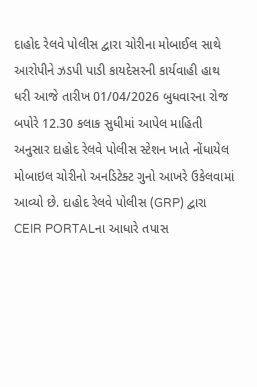દાહોદ રેલવે પોલીસ દ્વારા ચોરીના મોબાઈલ સાથે આરોપીને ઝડપી પાડી કાયદેસરની કાર્યવાહી હાથ ધરી આજે તારીખ 01/04/2026 બુધવારના રોજ બપોરે 12.30 કલાક સુધીમાં આપેલ માહિતી અનુસાર દાહોદ રેલવે પોલીસ સ્ટેશન ખાતે નોંધાયેલ મોબાઇલ ચોરીનો અનડિટેક્ટ ગુનો આખરે ઉકેલવામાં આવ્યો છે. દાહોદ રેલવે પોલીસ (GRP) દ્વારા CEIR PORTALના આધારે તપાસ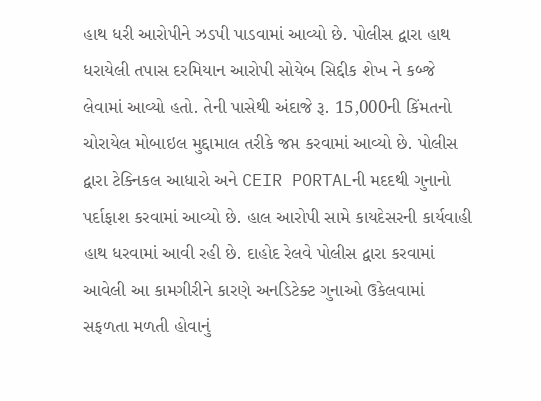હાથ ધરી આરોપીને ઝડપી પાડવામાં આવ્યો છે. પોલીસ દ્વારા હાથ ધરાયેલી તપાસ દરમિયાન આરોપી સોયેબ સિદ્દીક શેખ ને કબ્જે લેવામાં આવ્યો હતો. તેની પાસેથી અંદાજે રૂ. 15,000ની કિંમતનો ચોરાયેલ મોબાઇલ મુદ્દામાલ તરીકે જપ્ત કરવામાં આવ્યો છે. પોલીસ દ્વારા ટેક્નિકલ આધારો અને CEIR PORTALની મદદથી ગુનાનો પર્દાફાશ કરવામાં આવ્યો છે. હાલ આરોપી સામે કાયદેસરની કાર્યવાહી હાથ ધરવામાં આવી રહી છે. દાહોદ રેલવે પોલીસ દ્વારા કરવામાં આવેલી આ કામગીરીને કારણે અનડિટેક્ટ ગુનાઓ ઉકેલવામાં સફળતા મળતી હોવાનું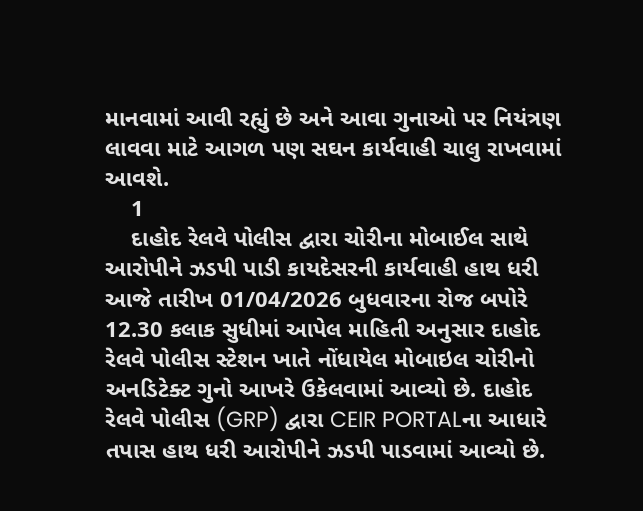માનવામાં આવી રહ્યું છે અને આવા ગુનાઓ પર નિયંત્રણ લાવવા માટે આગળ પણ સઘન કાર્યવાહી ચાલુ રાખવામાં આવશે.
    1
    દાહોદ રેલવે પોલીસ દ્વારા ચોરીના મોબાઈલ સાથે આરોપીને ઝડપી પાડી કાયદેસરની કાર્યવાહી હાથ ધરી
આજે તારીખ 01/04/2026 બુધવારના રોજ બપોરે 12.30 કલાક સુધીમાં આપેલ માહિતી અનુસાર દાહોદ રેલવે પોલીસ સ્ટેશન ખાતે નોંધાયેલ મોબાઇલ ચોરીનો અનડિટેક્ટ ગુનો આખરે ઉકેલવામાં આવ્યો છે. દાહોદ રેલવે પોલીસ (GRP) દ્વારા CEIR PORTALના આધારે તપાસ હાથ ધરી આરોપીને ઝડપી પાડવામાં આવ્યો છે.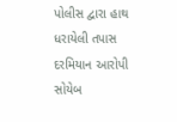પોલીસ દ્વારા હાથ ધરાયેલી તપાસ દરમિયાન આરોપી સોયેબ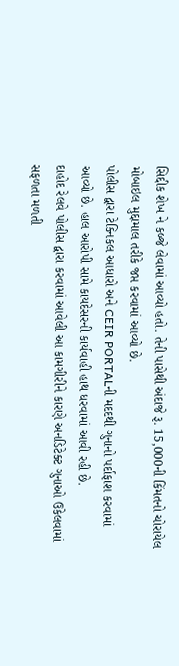સિદ્દીક શેખ ને કબ્જે લેવામાં આવ્યો હતો. તેની પાસેથી અંદાજે રૂ. 15,000ની કિંમતનો ચોરાયેલ મોબાઇલ મુદ્દામાલ તરીકે જપ્ત કરવામાં આવ્યો છે.
પોલીસ દ્વારા ટેક્નિકલ આધારો અને CEIR PORTALની મદદથી ગુનાનો પર્દાફાશ કરવામાં આવ્યો છે. હાલ આરોપી સામે કાયદેસરની કાર્યવાહી હાથ ધરવામાં આવી રહી છે.
દાહોદ રેલવે પોલીસ દ્વારા કરવામાં આવેલી આ કામગીરીને કારણે અનડિટેક્ટ ગુનાઓ ઉકેલવામાં સફળતા મળતી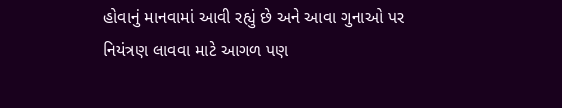હોવાનું માનવામાં આવી રહ્યું છે અને આવા ગુનાઓ પર નિયંત્રણ લાવવા માટે આગળ પણ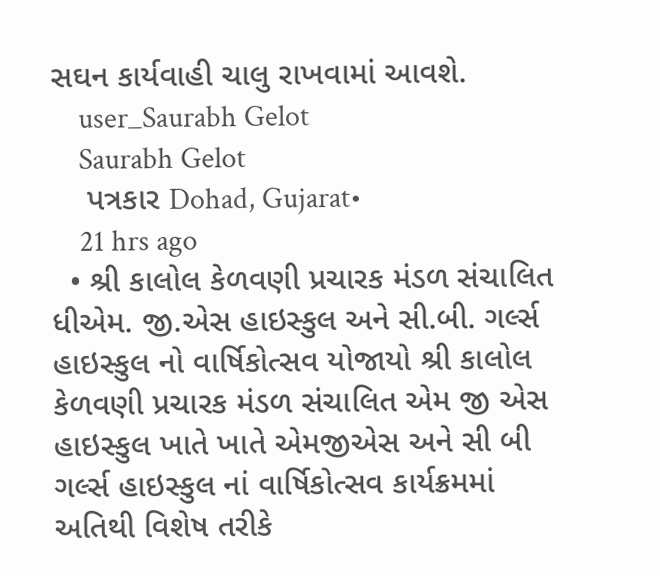સઘન કાર્યવાહી ચાલુ રાખવામાં આવશે.
    user_Saurabh Gelot
    Saurabh Gelot
    પત્રકાર Dohad, Gujarat•
    21 hrs ago
  • શ્રી કાલોલ કેળવણી પ્રચારક મંડળ સંચાલિત ધીએમ. જી.એસ હાઇસ્કુલ અને સી.બી. ગર્લ્સ હાઇસ્કુલ નો વાર્ષિકોત્સવ યોજાયો શ્રી કાલોલ કેળવણી પ્રચારક મંડળ સંચાલિત એમ જી એસ હાઇસ્કુલ ખાતે ખાતે એમજીએસ અને સી બી ગર્લ્સ હાઇસ્કુલ નાં વાર્ષિકોત્સવ કાર્યક્રમમાં અતિથી વિશેષ તરીકે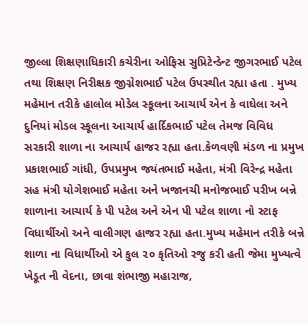જીલ્લા શિક્ષણાધિકારી કચેરીના ઓફિસ સુપ્રિટેન્ડેન્ટ જીગરભાઈ પટેલ તથા શિક્ષણ નિરીક્ષક જીગ્નેશભાઈ પટેલ ઉપસ્થીત રહ્યા હતા . મુખ્ય મહેમાન તરીકે હાલોલ મોડેલ સ્કૂલના આચાર્ય એન કે વાઘેલા અને દુનિયાં મોડલ સ્કૂલના આચાર્ય હાર્દિકભાઈ પટેલ તેમજ વિવિધ સરકારી શાળા ના આચાર્ય હાજર રહ્યા હતા.કેળવણી મંડળ ના પ્રમુખ પ્રકાશભાઈ ગાંધી, ઉપપ્રમુખ જયંતભાઈ મહેતા, મંત્રી વિરેન્દ્ર મહેતા સહ મંત્રી યોગેશભાઈ મહેતા અને ખજાનચી મનોજભાઈ પરીખ બન્ને શાળાના આચાર્ય કે પી પટેલ અને એન પી પટેલ શાળા નો સ્ટાફ વિધાર્થીઓ અને વાલીગણ હાજર રહ્યા હતા.મુખ્ય મહેમાન તરીકે બન્ને શાળા ના વિધાર્થીઓ એ કુલ ૨૦ કૃતિઓ રજુ કરી હતી જેમા મુખ્યત્વે ખેડૂત ની વેદના, છાવા શંભાજી મહારાજ,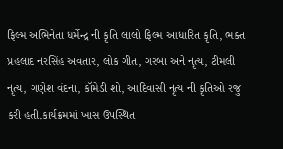ફિલ્મ અભિનેતા ધર્મેન્દ્ર ની કૃતિ લાલો ફિલ્મ આધારિત કૃતિ, ભક્ત પ્રહલાદ નરસિંહ અવતાર, લોક ગીત, ગરબા અને નૃત્ય, ટીમલી નૃત્ય, ગણેશ વંદના, કૉમેડી શો, આદિવાસી નૃત્ય ની કૃતિઓ રજુ કરી હતી.કાર્યક્રમમાં ખાસ ઉપસ્થિત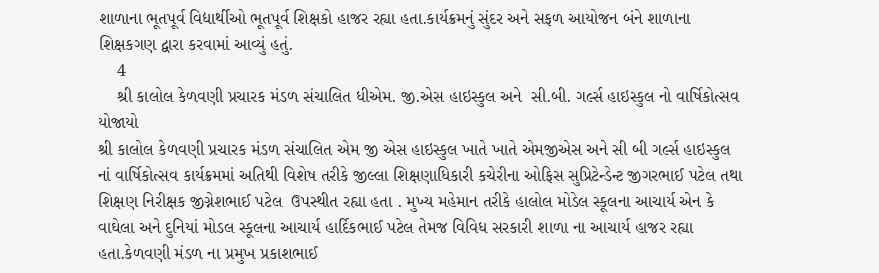શાળાના ભૂતપૂર્વ વિદ્યાર્થીઓ ભૂતપૂર્વ શિક્ષકો હાજર રહ્યા હતા.કાર્યક્રમનું સુંદર અને સફળ આયોજન બંને શાળાના શિક્ષકગણ દ્વારા કરવામાં આવ્યું હતું.
    4
    શ્રી કાલોલ કેળવણી પ્રચારક મંડળ સંચાલિત ધીએમ. જી.એસ હાઇસ્કુલ અને  સી.બી. ગર્લ્સ હાઇસ્કુલ નો વાર્ષિકોત્સવ યોજાયો
શ્રી કાલોલ કેળવણી પ્રચારક મંડળ સંચાલિત એમ જી એસ હાઇસ્કુલ ખાતે ખાતે એમજીએસ અને સી બી ગર્લ્સ હાઇસ્કુલ નાં વાર્ષિકોત્સવ કાર્યક્રમમાં અતિથી વિશેષ તરીકે જીલ્લા શિક્ષણાધિકારી કચેરીના ઓફિસ સુપ્રિટેન્ડેન્ટ જીગરભાઈ પટેલ તથા શિક્ષણ નિરીક્ષક જીગ્નેશભાઈ પટેલ  ઉપસ્થીત રહ્યા હતા . મુખ્ય મહેમાન તરીકે હાલોલ મોડેલ સ્કૂલના આચાર્ય એન કે વાઘેલા અને દુનિયાં મોડલ સ્કૂલના આચાર્ય હાર્દિકભાઈ પટેલ તેમજ વિવિધ સરકારી શાળા ના આચાર્ય હાજર રહ્યા હતા.કેળવણી મંડળ ના પ્રમુખ પ્રકાશભાઈ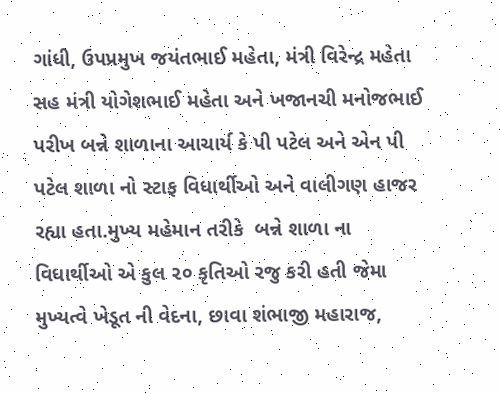ગાંધી, ઉપપ્રમુખ જયંતભાઈ મહેતા, મંત્રી વિરેન્દ્ર મહેતા સહ મંત્રી યોગેશભાઈ મહેતા અને ખજાનચી મનોજભાઈ પરીખ બન્ને શાળાના આચાર્ય કે પી પટેલ અને એન પી પટેલ શાળા નો સ્ટાફ વિધાર્થીઓ અને વાલીગણ હાજર રહ્યા હતા.મુખ્ય મહેમાન તરીકે  બન્ને શાળા ના વિધાર્થીઓ એ કુલ ૨૦ કૃતિઓ રજુ કરી હતી જેમા મુખ્યત્વે ખેડૂત ની વેદના, છાવા શંભાજી મહારાજ,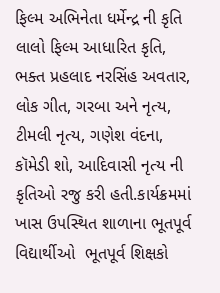ફિલ્મ અભિનેતા ધર્મેન્દ્ર ની કૃતિ લાલો ફિલ્મ આધારિત કૃતિ, ભક્ત પ્રહલાદ નરસિંહ અવતાર, લોક ગીત, ગરબા અને નૃત્ય, ટીમલી નૃત્ય, ગણેશ વંદના, કૉમેડી શો, આદિવાસી નૃત્ય ની કૃતિઓ રજુ કરી હતી.કાર્યક્રમમાં ખાસ ઉપસ્થિત શાળાના ભૂતપૂર્વ વિદ્યાર્થીઓ  ભૂતપૂર્વ શિક્ષકો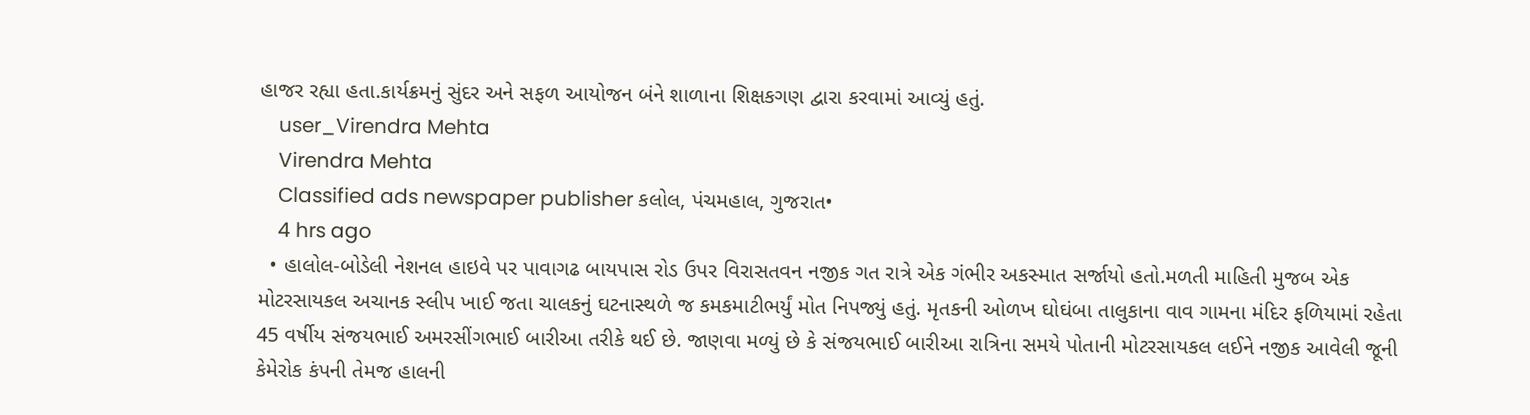હાજર રહ્યા હતા.કાર્યક્રમનું સુંદર અને સફળ આયોજન બંને શાળાના શિક્ષકગણ દ્વારા કરવામાં આવ્યું હતું.
    user_Virendra Mehta
    Virendra Mehta
    Classified ads newspaper publisher કલોલ, પંચમહાલ, ગુજરાત•
    4 hrs ago
  • હાલોલ-બોડેલી નેશનલ હાઇવે પર પાવાગઢ બાયપાસ રોડ ઉપર વિરાસતવન નજીક ગત રાત્રે એક ગંભીર અકસ્માત સર્જાયો હતો.મળતી માહિતી મુજબ એક મોટરસાયકલ અચાનક સ્લીપ ખાઈ જતા ચાલકનું ઘટનાસ્થળે જ કમકમાટીભર્યું મોત નિપજ્યું હતું. મૃતકની ઓળખ ઘોઘંબા તાલુકાના વાવ ગામના મંદિર ફળિયામાં રહેતા 45 વર્ષીય સંજયભાઈ અમરસીંગભાઈ બારીઆ તરીકે થઈ છે. જાણવા મળ્યું છે કે સંજયભાઈ બારીઆ રાત્રિના સમયે પોતાની મોટરસાયકલ લઈને નજીક આવેલી જૂની કેમેરોક કંપની તેમજ હાલની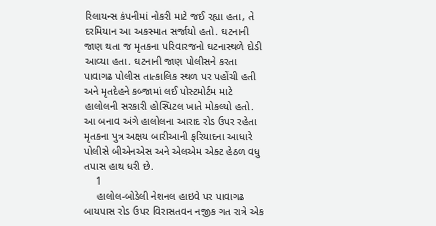રિલાયન્સ કંપનીમાં નોકરી માટે જઈ રહ્યા હતા, તે દરમિયાન આ અકસ્માત સર્જાયો હતો. ઘટનાની જાણ થતા જ મૃતકના પરિવારજનો ઘટનાસ્થળે દોડી આવ્યા હતા. ઘટનાની જાણ પોલીસને કરતા પાવાગઢ પોલીસ તાત્કાલિક સ્થળ પર પહોંચી હતી અને મૃતદેહને કબ્જામાં લઈ પોસ્ટમોર્ટમ માટે હાલોલની સરકારી હોસ્પિટલ ખાતે મોકલ્યો હતો. આ બનાવ અંગે હાલોલના આરાદ રોડ ઉપર રહેતા મૃતકના પુત્ર અક્ષય બારીઆની ફરિયાદના આધારે પોલીસે બીએનએસ અને એલએમ એક્ટ હેઠળ વધુ તપાસ હાથ ધરી છે.
    1
    હાલોલ-બોડેલી નેશનલ હાઇવે પર પાવાગઢ બાયપાસ રોડ ઉપર વિરાસતવન નજીક ગત રાત્રે એક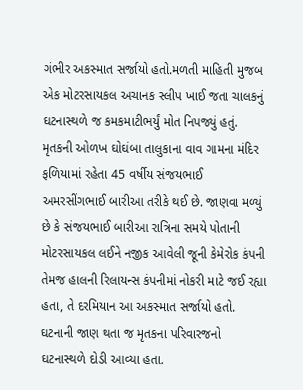ગંભીર અકસ્માત સર્જાયો હતો.મળતી માહિતી મુજબ એક મોટરસાયકલ અચાનક સ્લીપ ખાઈ જતા ચાલકનું ઘટનાસ્થળે જ કમકમાટીભર્યું મોત નિપજ્યું હતું.
મૃતકની ઓળખ ઘોઘંબા તાલુકાના વાવ ગામના મંદિર ફળિયામાં રહેતા 45 વર્ષીય સંજયભાઈ અમરસીંગભાઈ બારીઆ તરીકે થઈ છે. જાણવા મળ્યું છે કે સંજયભાઈ બારીઆ રાત્રિના સમયે પોતાની મોટરસાયકલ લઈને નજીક આવેલી જૂની કેમેરોક કંપની તેમજ હાલની રિલાયન્સ કંપનીમાં નોકરી માટે જઈ રહ્યા હતા, તે દરમિયાન આ અકસ્માત સર્જાયો હતો.
ઘટનાની જાણ થતા જ મૃતકના પરિવારજનો ઘટનાસ્થળે દોડી આવ્યા હતા.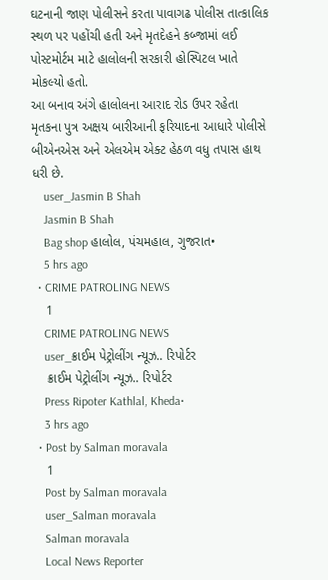ઘટનાની જાણ પોલીસને કરતા પાવાગઢ પોલીસ તાત્કાલિક સ્થળ પર પહોંચી હતી અને મૃતદેહને કબ્જામાં લઈ પોસ્ટમોર્ટમ માટે હાલોલની સરકારી હોસ્પિટલ ખાતે મોકલ્યો હતો.
આ બનાવ અંગે હાલોલના આરાદ રોડ ઉપર રહેતા મૃતકના પુત્ર અક્ષય બારીઆની ફરિયાદના આધારે પોલીસે બીએનએસ અને એલએમ એક્ટ હેઠળ વધુ તપાસ હાથ ધરી છે.
    user_Jasmin B Shah
    Jasmin B Shah
    Bag shop હાલોલ, પંચમહાલ, ગુજરાત•
    5 hrs ago
  • CRIME PATROLING NEWS
    1
    CRIME PATROLING NEWS
    user_ક્રાઈમ પેટ્રોલીંગ ન્યૂઝ.. રિપોર્ટર
    ક્રાઈમ પેટ્રોલીંગ ન્યૂઝ.. રિપોર્ટર
    Press Ripoter Kathlal, Kheda•
    3 hrs ago
  • Post by Salman moravala
    1
    Post by Salman moravala
    user_Salman moravala
    Salman moravala
    Local News Reporter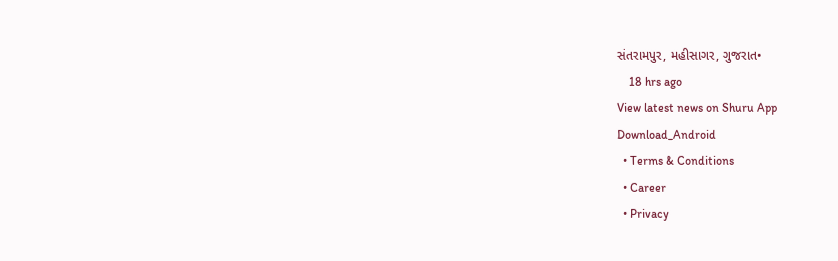સંતરામપુર, મહીસાગર, ગુજરાત•
    18 hrs ago
View latest news on Shuru App
Download_Android
  • Terms & Conditions
  • Career
  • Privacy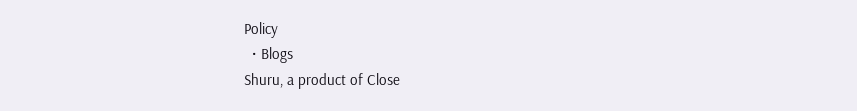Policy
  • Blogs
Shuru, a product of Close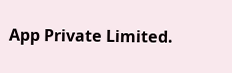App Private Limited.